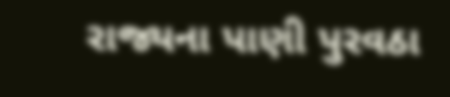રાજ્યના પાણી પુરવઠા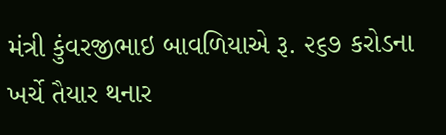મંત્રી કુંવરજીભાઇ બાવળિયાએ રૂ. ૨૬૭ કરોડના ખર્ચે તૈયાર થનાર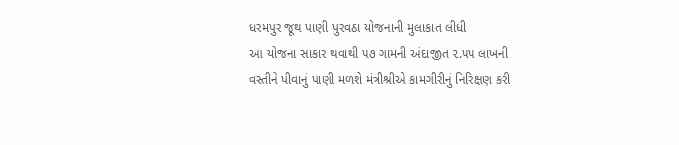ધરમપુર જૂથ પાણી પુરવઠા યોજનાની મુલાકાત લીધી
આ યોજના સાકાર થવાથી ૫૭ ગામની અંદાજીત ૨.૫૫ લાખની વસ્તીને પીવાનું પાણી મળશે મંત્રીશ્રીએ કામગીરીનું નિરિક્ષણ કરી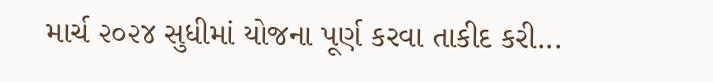માર્ચ ૨૦૨૪ સુધીમાં યોજના પૂર્ણ કરવા તાકીદ કરી...